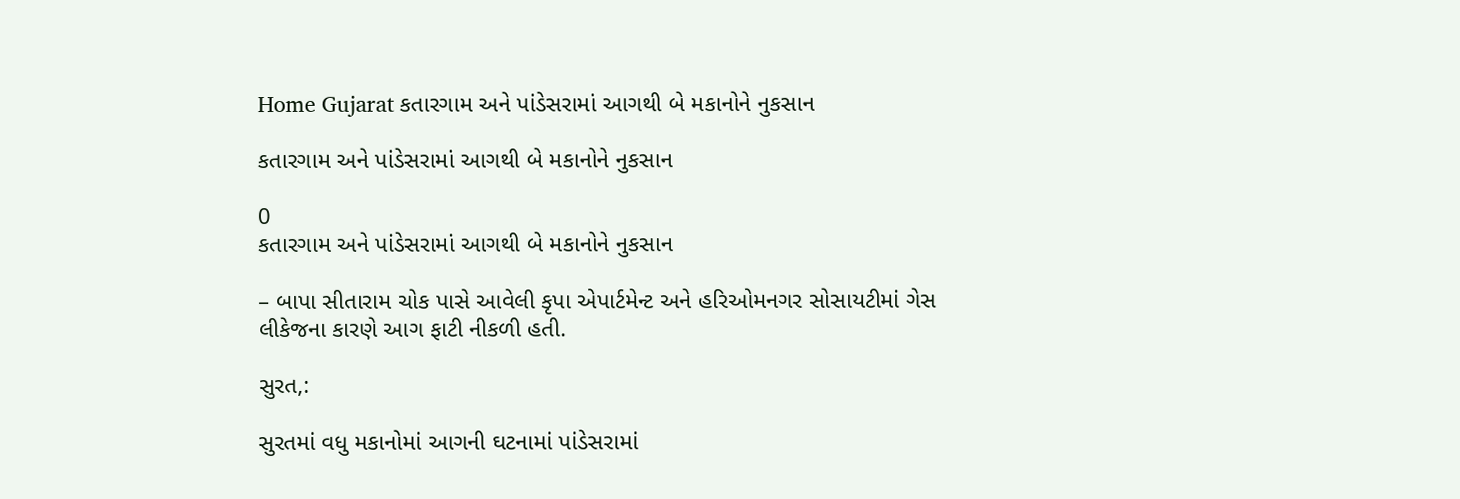Home Gujarat કતારગામ અને પાંડેસરામાં આગથી બે મકાનોને નુકસાન

કતારગામ અને પાંડેસરામાં આગથી બે મકાનોને નુકસાન

0
કતારગામ અને પાંડેસરામાં આગથી બે મકાનોને નુકસાન

– બાપા સીતારામ ચોક પાસે આવેલી કૃપા એપાર્ટમેન્ટ અને હરિઓમનગર સોસાયટીમાં ગેસ લીકેજના કારણે આગ ફાટી નીકળી હતી.

સુરત,:

સુરતમાં વધુ મકાનોમાં આગની ઘટનામાં પાંડેસરામાં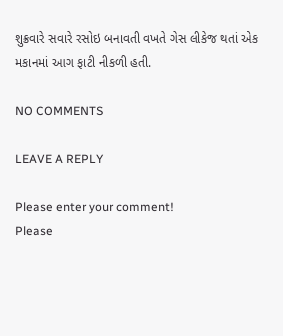શુક્રવારે સવારે રસોઇ બનાવતી વખતે ગેસ લીકેજ થતાં એક મકાનમાં આગ ફાટી નીકળી હતી.

NO COMMENTS

LEAVE A REPLY

Please enter your comment!
Please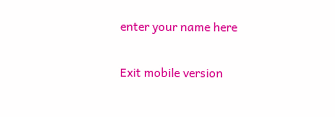enter your name here

Exit mobile version